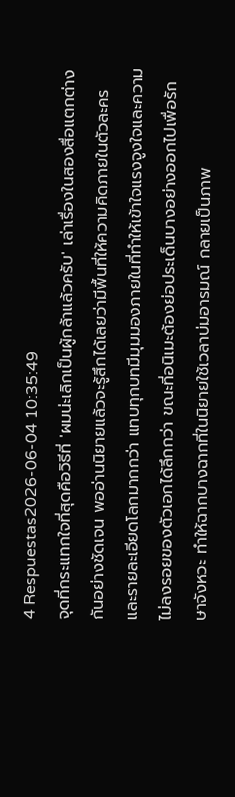4 Respuestas2026-06-04 10:35:49
จุดที่กระแทกใจที่สุดคือวิธีที่ 'ผมน่ะเลิกเป็นผู้กล้าแล้วครับ' เล่าเรื่องในสองสื่อแตกต่างกันอย่างชัดเจน พออ่านนิยายแล้วจะรู้สึกได้เลยว่ามีพื้นที่ให้ความคิดภายในตัวละครและรายละเอียดโลกมากกว่า แทบทุกบทมีมุมมองภายในที่ทำให้เข้าใจแรงจูงใจและความไม่ลงรอยของตัวเอกได้ลึกกว่า ขณะที่อนิเมะต้องย่อประเด็นบางอย่างออกไปเพื่อรักษาจังหวะ ทำให้ฉากบางฉากที่ในนิยายใช้เวลาบ่มอารมณ์ กลายเป็นภาพ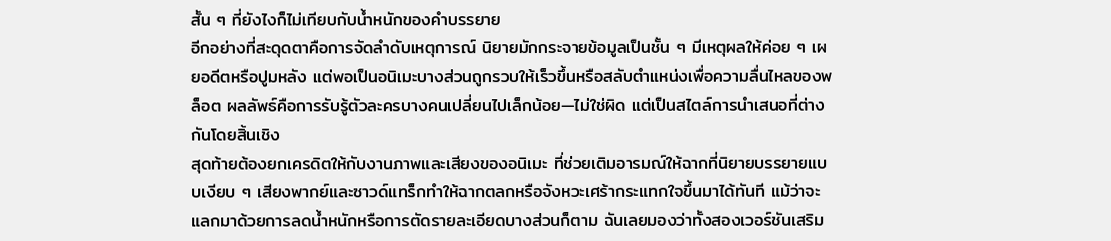สั้น ๆ ที่ยังไงก็ไม่เทียบกับน้ำหนักของคำบรรยาย
อีกอย่างที่สะดุดตาคือการจัดลำดับเหตุการณ์ นิยายมักกระจายข้อมูลเป็นชั้น ๆ มีเหตุผลให้ค่อย ๆ เผยอดีตหรือปูมหลัง แต่พอเป็นอนิเมะบางส่วนถูกรวบให้เร็วขึ้นหรือสลับตำแหน่งเพื่อความลื่นไหลของพล็อต ผลลัพธ์คือการรับรู้ตัวละครบางคนเปลี่ยนไปเล็กน้อย—ไม่ใช่ผิด แต่เป็นสไตล์การนำเสนอที่ต่างกันโดยสิ้นเชิง
สุดท้ายต้องยกเครดิตให้กับงานภาพและเสียงของอนิเมะ ที่ช่วยเติมอารมณ์ให้ฉากที่นิยายบรรยายแบบเงียบ ๆ เสียงพากย์และซาวด์แทร็กทำให้ฉากตลกหรือจังหวะเศร้ากระแทกใจขึ้นมาได้ทันที แม้ว่าจะแลกมาด้วยการลดน้ำหนักหรือการตัดรายละเอียดบางส่วนก็ตาม ฉันเลยมองว่าทั้งสองเวอร์ชันเสริม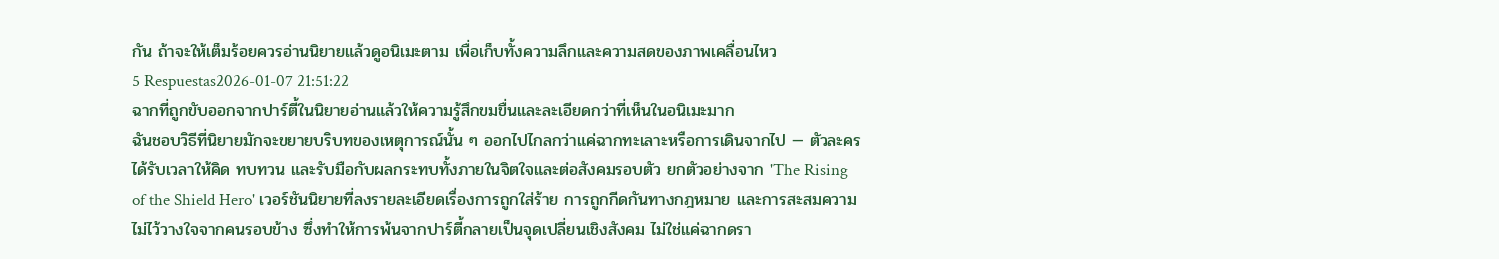กัน ถ้าจะให้เต็มร้อยควรอ่านนิยายแล้วดูอนิเมะตาม เพื่อเก็บทั้งความลึกและความสดของภาพเคลื่อนไหว
5 Respuestas2026-01-07 21:51:22
ฉากที่ถูกขับออกจากปาร์ตี้ในนิยายอ่านแล้วให้ความรู้สึกขมขื่นและละเอียดกว่าที่เห็นในอนิเมะมาก
ฉันชอบวิธีที่นิยายมักจะขยายบริบทของเหตุการณ์นั้น ๆ ออกไปไกลกว่าแค่ฉากทะเลาะหรือการเดินจากไป — ตัวละครได้รับเวลาให้คิด ทบทวน และรับมือกับผลกระทบทั้งภายในจิตใจและต่อสังคมรอบตัว ยกตัวอย่างจาก 'The Rising of the Shield Hero' เวอร์ชันนิยายที่ลงรายละเอียดเรื่องการถูกใส่ร้าย การถูกกีดกันทางกฎหมาย และการสะสมความไม่ไว้วางใจจากคนรอบข้าง ซึ่งทำให้การพ้นจากปาร์ตี้กลายเป็นจุดเปลี่ยนเชิงสังคม ไม่ใช่แค่ฉากดรา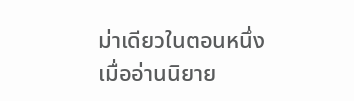ม่าเดียวในตอนหนึ่ง
เมื่ออ่านนิยาย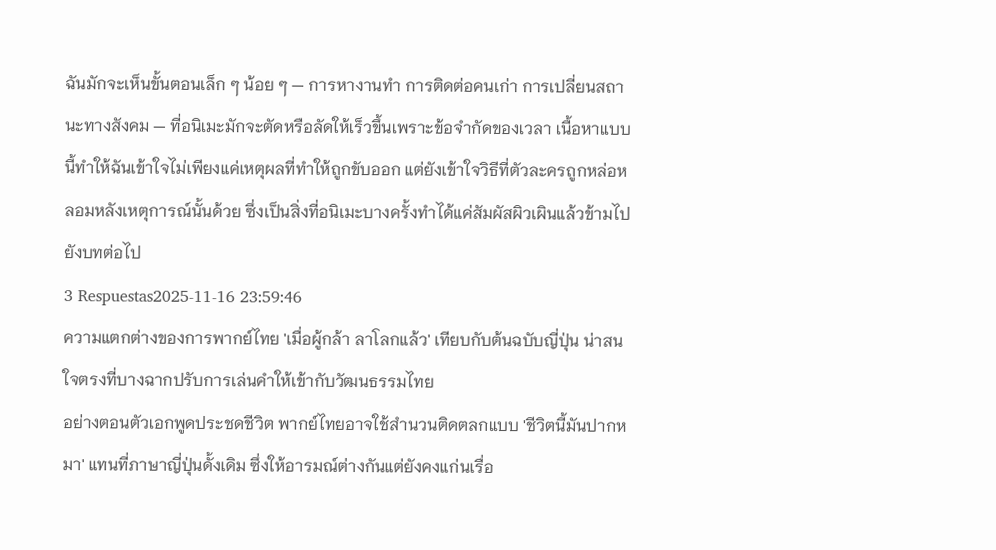ฉันมักจะเห็นขั้นตอนเล็ก ๆ น้อย ๆ — การหางานทำ การติดต่อคนเก่า การเปลี่ยนสถานะทางสังคม — ที่อนิเมะมักจะตัดหรือลัดให้เร็วขึ้นเพราะข้อจำกัดของเวลา เนื้อหาแบบนี้ทำให้ฉันเข้าใจไม่เพียงแค่เหตุผลที่ทำให้ถูกขับออก แต่ยังเข้าใจวิธีที่ตัวละครถูกหล่อหลอมหลังเหตุการณ์นั้นด้วย ซึ่งเป็นสิ่งที่อนิเมะบางครั้งทำได้แค่สัมผัสผิวเผินแล้วข้ามไปยังบทต่อไป
3 Respuestas2025-11-16 23:59:46
ความแตกต่างของการพากย์ไทย 'เมื่อผู้กล้า ลาโลกแล้ว' เทียบกับต้นฉบับญี่ปุ่น น่าสนใจตรงที่บางฉากปรับการเล่นคำให้เข้ากับวัฒนธรรมไทย
อย่างตอนตัวเอกพูดประชดชีวิต พากย์ไทยอาจใช้สำนวนติดตลกแบบ 'ชีวิตนี้มันปากหมา' แทนที่ภาษาญี่ปุ่นดั้งเดิม ซึ่งให้อารมณ์ต่างกันแต่ยังคงแก่นเรื่อ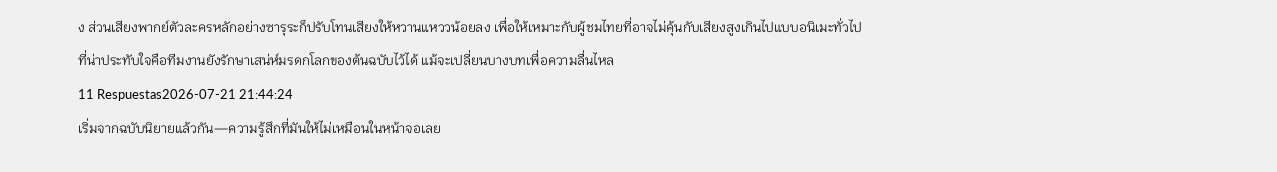ง ส่วนเสียงพากย์ตัวละครหลักอย่างซารุระก็ปรับโทนเสียงให้หวานแหววน้อยลง เพื่อให้เหมาะกับผู้ชมไทยที่อาจไม่คุ้นกับเสียงสูงเกินไปแบบอนิเมะทั่วไป
ที่น่าประทับใจคือทีมงานยังรักษาเสน่ห์มรดกโลกของต้นฉบับไว้ได้ แม้จะเปลี่ยนบางบทเพื่อความลื่นไหล
11 Respuestas2026-07-21 21:44:24
เริ่มจากฉบับนิยายแล้วกัน—ความรู้สึกที่มันให้ไม่เหมือนในหน้าจอเลย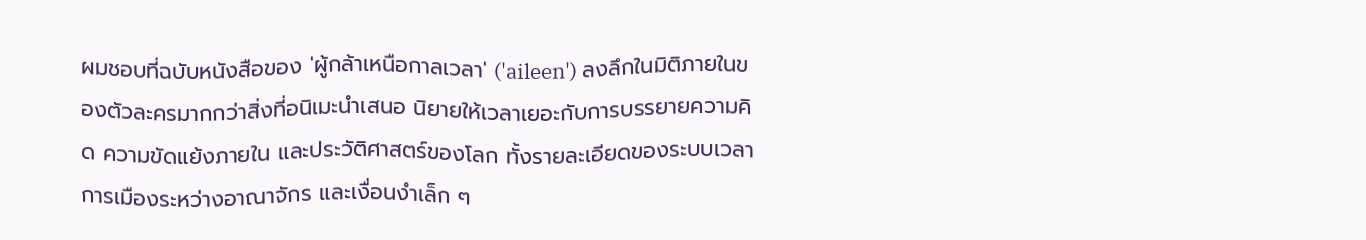ผมชอบที่ฉบับหนังสือของ 'ผู้กล้าเหนือกาลเวลา' ('aileen') ลงลึกในมิติภายในของตัวละครมากกว่าสิ่งที่อนิเมะนำเสนอ นิยายให้เวลาเยอะกับการบรรยายความคิด ความขัดแย้งภายใน และประวัติศาสตร์ของโลก ทั้งรายละเอียดของระบบเวลา การเมืองระหว่างอาณาจักร และเงื่อนงำเล็ก ๆ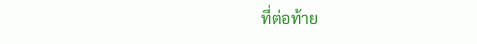ที่ต่อท้าย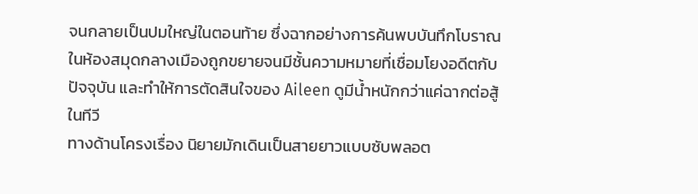จนกลายเป็นปมใหญ่ในตอนท้าย ซึ่งฉากอย่างการค้นพบบันทึกโบราณในห้องสมุดกลางเมืองถูกขยายจนมีชั้นความหมายที่เชื่อมโยงอดีตกับปัจจุบัน และทำให้การตัดสินใจของ Aileen ดูมีน้ำหนักกว่าแค่ฉากต่อสู้ในทีวี
ทางด้านโครงเรื่อง นิยายมักเดินเป็นสายยาวแบบซับพลอต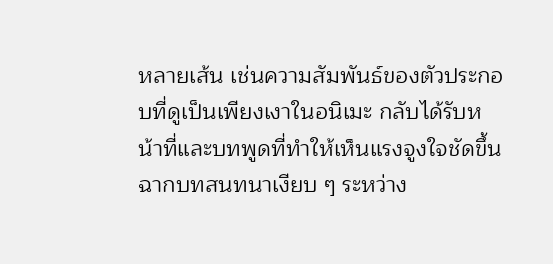หลายเส้น เช่นความสัมพันธ์ของตัวประกอบที่ดูเป็นเพียงเงาในอนิเมะ กลับได้รับหน้าที่และบทพูดที่ทำให้เห็นแรงจูงใจชัดขึ้น ฉากบทสนทนาเงียบ ๆ ระหว่าง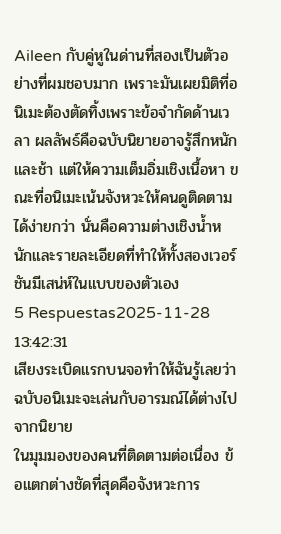Aileen กับคู่หูในด่านที่สองเป็นตัวอย่างที่ผมชอบมาก เพราะมันเผยมิติที่อนิเมะต้องตัดทิ้งเพราะข้อจำกัดด้านเวลา ผลลัพธ์คือฉบับนิยายอาจรู้สึกหนักและช้า แต่ให้ความเต็มอิ่มเชิงเนื้อหา ขณะที่อนิเมะเน้นจังหวะให้คนดูติดตามได้ง่ายกว่า นั่นคือความต่างเชิงน้ำหนักและรายละเอียดที่ทำให้ทั้งสองเวอร์ชันมีเสน่ห์ในแบบของตัวเอง
5 Respuestas2025-11-28 13:42:31
เสียงระเบิดแรกบนจอทำให้ฉันรู้เลยว่าฉบับอนิเมะจะเล่นกับอารมณ์ได้ต่างไปจากนิยาย
ในมุมมองของคนที่ติดตามต่อเนื่อง ข้อแตกต่างชัดที่สุดคือจังหวะการ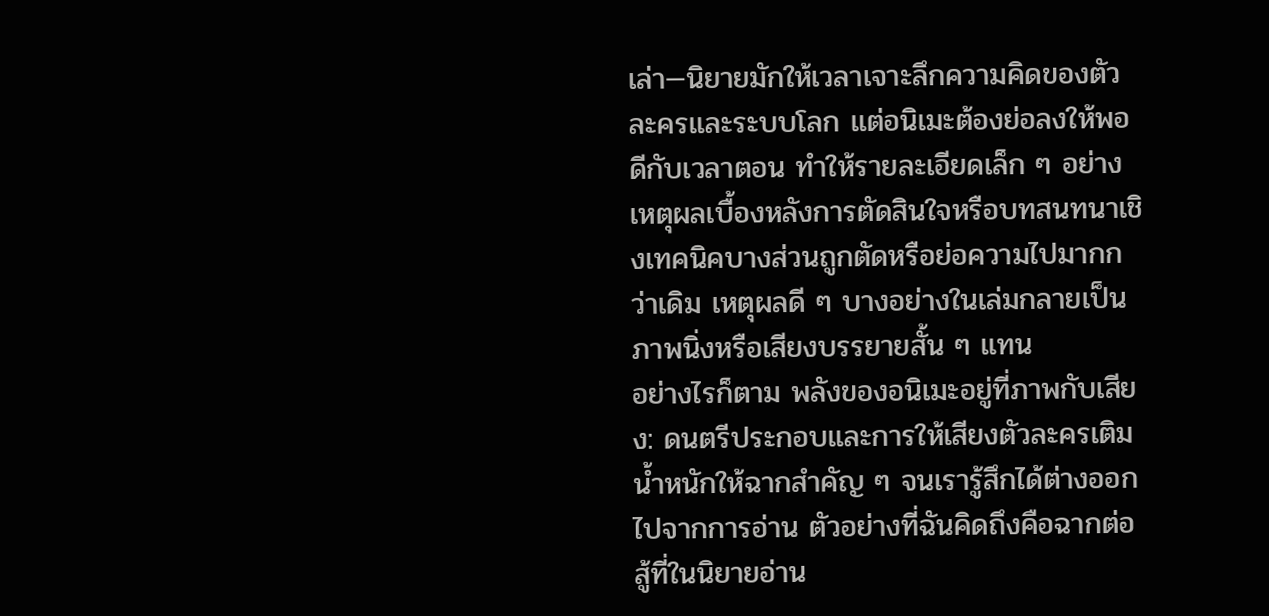เล่า—นิยายมักให้เวลาเจาะลึกความคิดของตัวละครและระบบโลก แต่อนิเมะต้องย่อลงให้พอดีกับเวลาตอน ทำให้รายละเอียดเล็ก ๆ อย่างเหตุผลเบื้องหลังการตัดสินใจหรือบทสนทนาเชิงเทคนิคบางส่วนถูกตัดหรือย่อความไปมากกว่าเดิม เหตุผลดี ๆ บางอย่างในเล่มกลายเป็นภาพนิ่งหรือเสียงบรรยายสั้น ๆ แทน
อย่างไรก็ตาม พลังของอนิเมะอยู่ที่ภาพกับเสียง: ดนตรีประกอบและการให้เสียงตัวละครเติมน้ำหนักให้ฉากสำคัญ ๆ จนเรารู้สึกได้ต่างออกไปจากการอ่าน ตัวอย่างที่ฉันคิดถึงคือฉากต่อสู้ที่ในนิยายอ่าน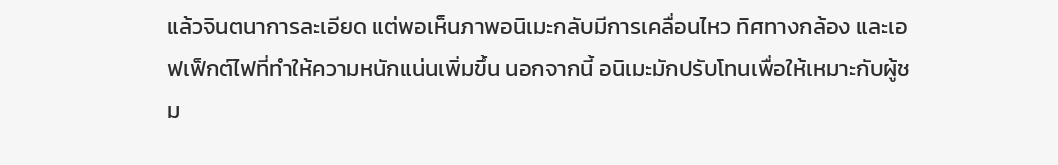แล้วจินตนาการละเอียด แต่พอเห็นภาพอนิเมะกลับมีการเคลื่อนไหว ทิศทางกล้อง และเอฟเฟ็กต์ไฟที่ทำให้ความหนักแน่นเพิ่มขึ้น นอกจากนี้ อนิเมะมักปรับโทนเพื่อให้เหมาะกับผู้ชม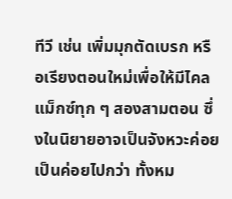ทีวี เช่น เพิ่มมุกตัดเบรก หรือเรียงตอนใหม่เพื่อให้มีไคลแม็กซ์ทุก ๆ สองสามตอน ซึ่งในนิยายอาจเป็นจังหวะค่อยเป็นค่อยไปกว่า ทั้งหม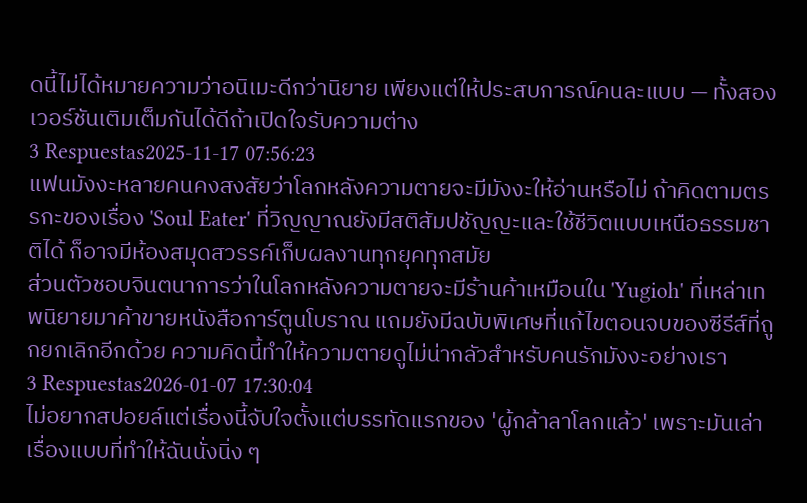ดนี้ไม่ได้หมายความว่าอนิเมะดีกว่านิยาย เพียงแต่ให้ประสบการณ์คนละแบบ — ทั้งสองเวอร์ชันเติมเต็มกันได้ดีถ้าเปิดใจรับความต่าง
3 Respuestas2025-11-17 07:56:23
แฟนมังงะหลายคนคงสงสัยว่าโลกหลังความตายจะมีมังงะให้อ่านหรือไม่ ถ้าคิดตามตรรกะของเรื่อง 'Soul Eater' ที่วิญญาณยังมีสติสัมปชัญญะและใช้ชีวิตแบบเหนือธรรมชาติได้ ก็อาจมีห้องสมุดสวรรค์เก็บผลงานทุกยุคทุกสมัย
ส่วนตัวชอบจินตนาการว่าในโลกหลังความตายจะมีร้านค้าเหมือนใน 'Yugioh' ที่เหล่าเทพนิยายมาค้าขายหนังสือการ์ตูนโบราณ แถมยังมีฉบับพิเศษที่แก้ไขตอนจบของซีรีส์ที่ถูกยกเลิกอีกด้วย ความคิดนี้ทำให้ความตายดูไม่น่ากลัวสำหรับคนรักมังงะอย่างเรา
3 Respuestas2026-01-07 17:30:04
ไม่อยากสปอยล์แต่เรื่องนี้จับใจตั้งแต่บรรทัดแรกของ 'ผู้กล้าลาโลกแล้ว' เพราะมันเล่าเรื่องแบบที่ทำให้ฉันนั่งนิ่ง ๆ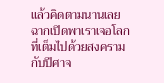แล้วคิดตามนานเลย
ฉากเปิดพาเราเจอโลกที่เต็มไปด้วยสงครามกับปีศาจ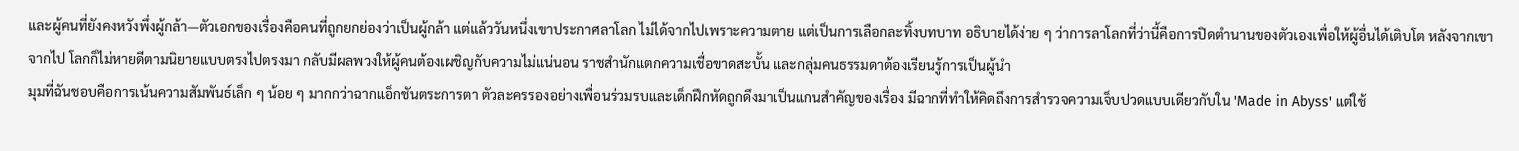และผู้คนที่ยังคงหวังพึ่งผู้กล้า—ตัวเอกของเรื่องคือคนที่ถูกยกย่องว่าเป็นผู้กล้า แต่แล้ววันหนึ่งเขาประกาศลาโลก ไม่ได้จากไปเพราะความตาย แต่เป็นการเลือกละทิ้งบทบาท อธิบายได้ง่าย ๆ ว่าการลาโลกที่ว่านี้คือการปิดตำนานของตัวเองเพื่อให้ผู้อื่นได้เติบโต หลังจากเขาจากไป โลกก็ไม่หายดีตามนิยายแบบตรงไปตรงมา กลับมีผลพวงให้ผู้คนต้องเผชิญกับความไม่แน่นอน ราชสำนักแตกความเชื่อขาดสะบั้น และกลุ่มคนธรรมดาต้องเรียนรู้การเป็นผู้นำ
มุมที่ฉันชอบคือการเน้นความสัมพันธ์เล็ก ๆ น้อย ๆ มากกว่าฉากแอ็กชันตระการตา ตัวละครรองอย่างเพื่อนร่วมรบและเด็กฝึกหัดถูกดึงมาเป็นแกนสำคัญของเรื่อง มีฉากที่ทำให้คิดถึงการสำรวจความเจ็บปวดแบบเดียวกับใน 'Made in Abyss' แต่ใช้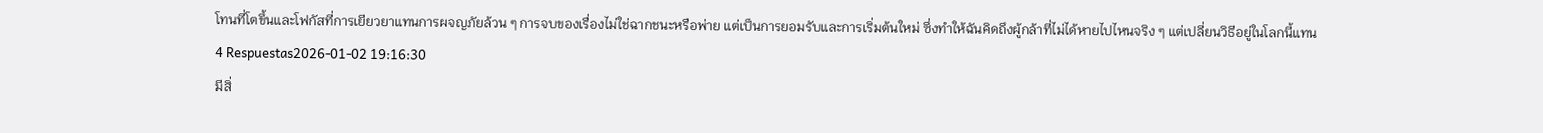โทนที่โตขึ้นและโฟกัสที่การเยียวยาแทนการผจญภัยล้วน ๆ การจบของเรื่องไม่ใช่ฉากชนะหรือพ่าย แต่เป็นการยอมรับและการเริ่มต้นใหม่ ซึ่งทำให้ฉันคิดถึงผู้กล้าที่ไม่ได้หายไปไหนจริง ๆ แต่เปลี่ยนวิธีอยู่ในโลกนี้แทน
4 Respuestas2026-01-02 19:16:30
มีสิ่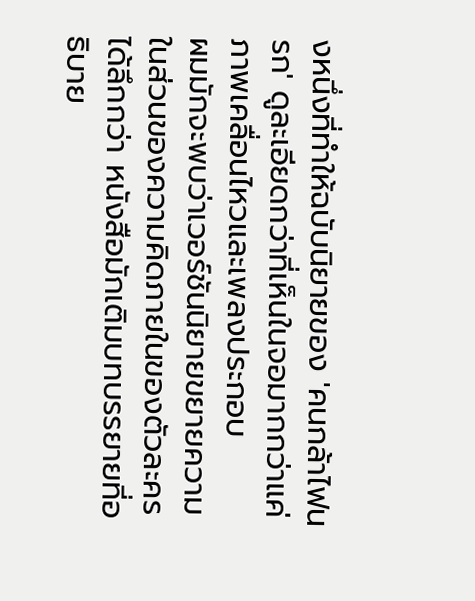งหนึ่งที่ทำให้ฉบับนิยายของ 'คนกล้าไฟนรก' ดูละเอียดกว่าที่เห็นในจอมากกว่าแค่ภาพเคลื่อนไหวและเพลงประกอบ
ผมมักจะพบว่าเวอร์ชันนิยายขยายความในส่วนของความคิดภายในของตัวละครได้ลึกกว่า หนังสือมักเติมบทบรรยายที่อธิบาย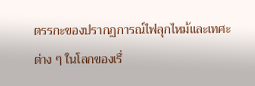ตรรกะของปรากฏการณ์ไฟลุกไหม้และเทศะต่าง ๆ ในโลกของเรื่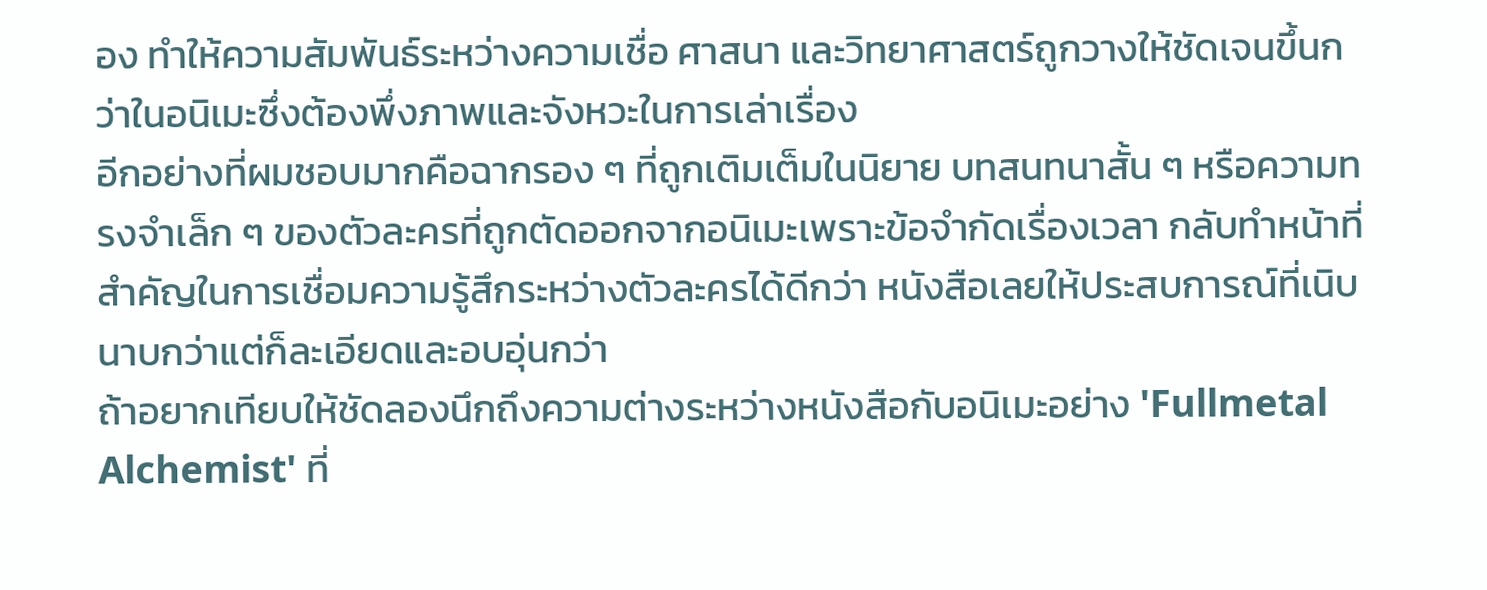อง ทำให้ความสัมพันธ์ระหว่างความเชื่อ ศาสนา และวิทยาศาสตร์ถูกวางให้ชัดเจนขึ้นกว่าในอนิเมะซึ่งต้องพึ่งภาพและจังหวะในการเล่าเรื่อง
อีกอย่างที่ผมชอบมากคือฉากรอง ๆ ที่ถูกเติมเต็มในนิยาย บทสนทนาสั้น ๆ หรือความทรงจำเล็ก ๆ ของตัวละครที่ถูกตัดออกจากอนิเมะเพราะข้อจำกัดเรื่องเวลา กลับทำหน้าที่สำคัญในการเชื่อมความรู้สึกระหว่างตัวละครได้ดีกว่า หนังสือเลยให้ประสบการณ์ที่เนิบนาบกว่าแต่ก็ละเอียดและอบอุ่นกว่า
ถ้าอยากเทียบให้ชัดลองนึกถึงความต่างระหว่างหนังสือกับอนิเมะอย่าง 'Fullmetal Alchemist' ที่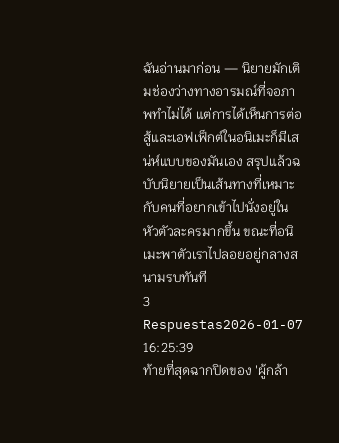ฉันอ่านมาก่อน — นิยายมักเติมช่องว่างทางอารมณ์ที่จอภาพทำไม่ได้ แต่การได้เห็นการต่อสู้และเอฟเฟ็กต์ในอนิเมะก็มีเสน่ห์แบบของมันเอง สรุปแล้วฉบับนิยายเป็นเส้นทางที่เหมาะกับคนที่อยากเข้าไปนั่งอยู่ในหัวตัวละครมากขึ้น ขณะที่อนิเมะพาตัวเราไปลอยอยู่กลางสนามรบทันที
3 Respuestas2026-01-07 16:25:39
ท้ายที่สุดฉากปิดของ 'ผู้กล้า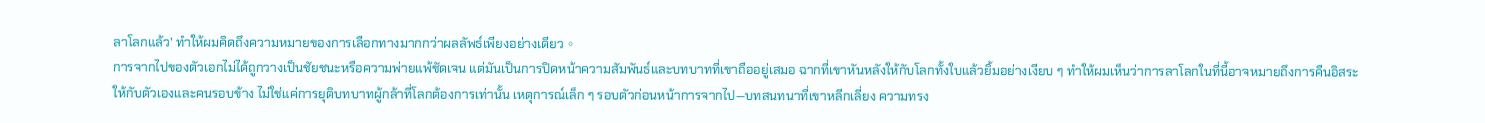ลาโลกแล้ว' ทำให้ผมคิดถึงความหมายของการเลือกทางมากกว่าผลลัพธ์เพียงอย่างเดียว。
การจากไปของตัวเอกไม่ได้ถูกวางเป็นชัยชนะหรือความพ่ายแพ้ชัดเจน แต่มันเป็นการปิดหน้าความสัมพันธ์และบทบาทที่เขาถืออยู่เสมอ ฉากที่เขาหันหลังให้กับโลกทั้งใบแล้วยิ้มอย่างเงียบ ๆ ทำให้ผมเห็นว่าการลาโลกในที่นี้อาจหมายถึงการคืนอิสระให้กับตัวเองและคนรอบข้าง ไม่ใช่แค่การยุติบทบาทผู้กล้าที่โลกต้องการเท่านั้น เหตุการณ์เล็ก ๆ รอบตัวก่อนหน้าการจากไป—บทสนทนาที่เขาหลีกเลี่ยง ความทรง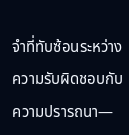จำที่ทับซ้อนระหว่างความรับผิดชอบกับความปรารถนา—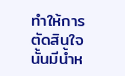ทำให้การตัดสินใจนั้นมีน้ำห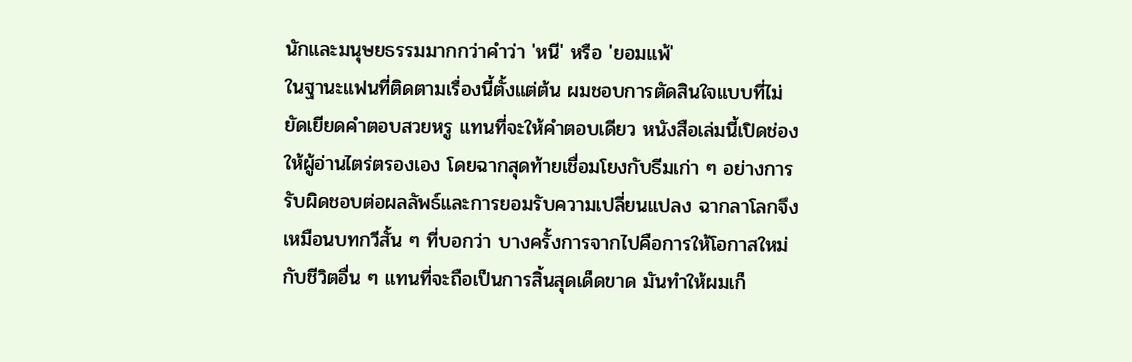นักและมนุษยธรรมมากกว่าคำว่า 'หนี' หรือ 'ยอมแพ้'
ในฐานะแฟนที่ติดตามเรื่องนี้ตั้งแต่ต้น ผมชอบการตัดสินใจแบบที่ไม่ยัดเยียดคำตอบสวยหรู แทนที่จะให้คำตอบเดียว หนังสือเล่มนี้เปิดช่องให้ผู้อ่านไตร่ตรองเอง โดยฉากสุดท้ายเชื่อมโยงกับธีมเก่า ๆ อย่างการรับผิดชอบต่อผลลัพธ์และการยอมรับความเปลี่ยนแปลง ฉากลาโลกจึงเหมือนบทกวีสั้น ๆ ที่บอกว่า บางครั้งการจากไปคือการให้โอกาสใหม่กับชีวิตอื่น ๆ แทนที่จะถือเป็นการสิ้นสุดเด็ดขาด มันทำให้ผมเก็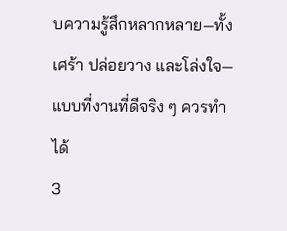บความรู้สึกหลากหลาย—ทั้งเศร้า ปล่อยวาง และโล่งใจ—แบบที่งานที่ดีจริง ๆ ควรทำได้
3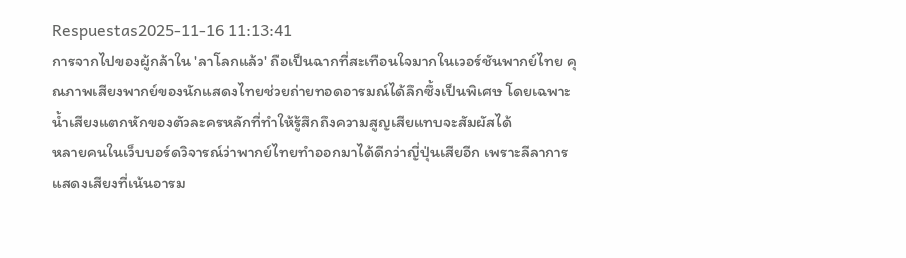Respuestas2025-11-16 11:13:41
การจากไปของผู้กล้าใน 'ลาโลกแล้ว' ถือเป็นฉากที่สะเทือนใจมากในเวอร์ชันพากย์ไทย คุณภาพเสียงพากย์ของนักแสดงไทยช่วยถ่ายทอดอารมณ์ได้ลึกซึ้งเป็นพิเศษ โดยเฉพาะน้ำเสียงแตกหักของตัวละครหลักที่ทำให้รู้สึกถึงความสูญเสียแทบจะสัมผัสได้
หลายคนในเว็บบอร์ดวิจารณ์ว่าพากย์ไทยทำออกมาได้ดีกว่าญี่ปุ่นเสียอีก เพราะลีลาการแสดงเสียงที่เน้นอารม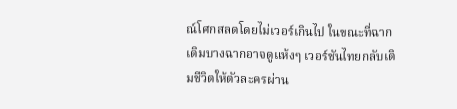ณ์โศกสลดโดยไม่เวอร์เกินไป ในขณะที่ฉากเดิมบางฉากอาจดูแห้งๆ เวอร์ชันไทยกลับเติมชีวิตให้ตัวละครผ่าน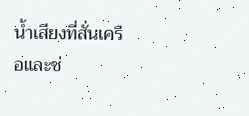น้ำเสียงที่สั่นเครือและช่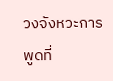วงจังหวะการพูดที่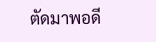ตัดมาพอดี